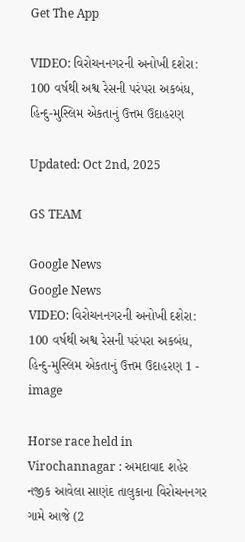Get The App

VIDEO: વિરોચનનગરની અનોખી દશેરા: 100 વર્ષથી અશ્વ રેસની પરંપરા અકબંધ, હિન્દુ-મુસ્લિમ એકતાનું ઉત્તમ ઉદાહરણ

Updated: Oct 2nd, 2025

GS TEAM

Google News
Google News
VIDEO: વિરોચનનગરની અનોખી દશેરા: 100 વર્ષથી અશ્વ રેસની પરંપરા અકબંધ, હિન્દુ-મુસ્લિમ એકતાનું ઉત્તમ ઉદાહરણ 1 - image

Horse race held in Virochannagar : અમદાવાદ શહેર નજીક આવેલા સાણંદ તાલુકાના વિરોચનનગર ગામે આજે (2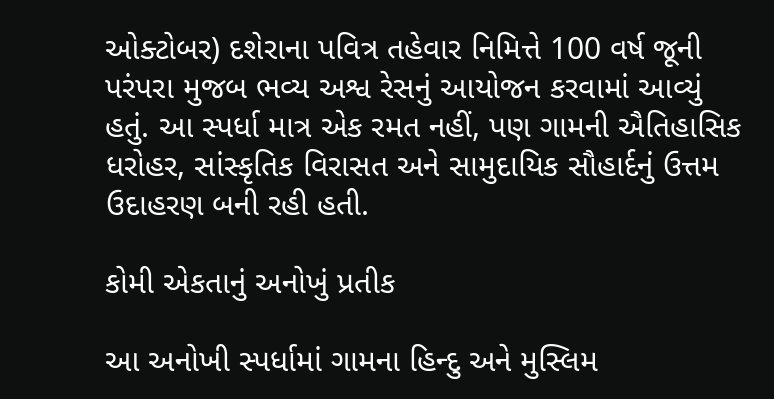ઓક્ટોબર) દશેરાના પવિત્ર તહેવાર નિમિત્તે 100 વર્ષ જૂની પરંપરા મુજબ ભવ્ય અશ્વ રેસનું આયોજન કરવામાં આવ્યું હતું. આ સ્પર્ધા માત્ર એક રમત નહીં, પણ ગામની ઐતિહાસિક ધરોહર, સાંસ્કૃતિક વિરાસત અને સામુદાયિક સૌહાર્દનું ઉત્તમ ઉદાહરણ બની રહી હતી.

કોમી એકતાનું અનોખું પ્રતીક

આ અનોખી સ્પર્ધામાં ગામના હિન્દુ અને મુસ્લિમ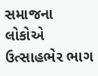સમાજના લોકોએ ઉત્સાહભેર ભાગ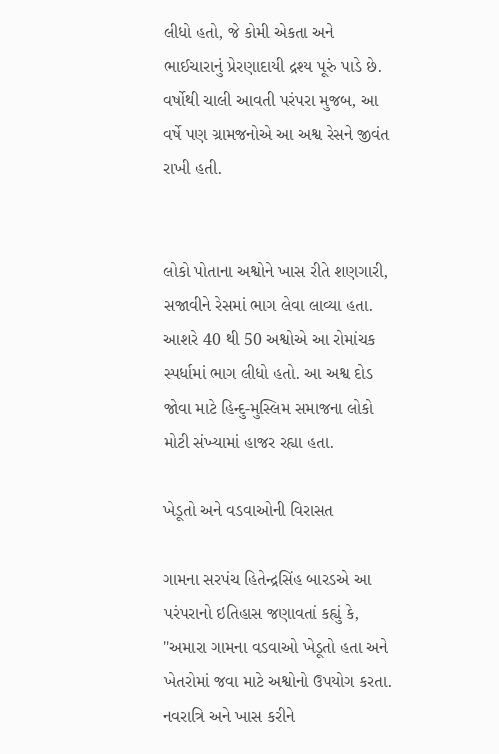લીધો હતો, જે કોમી એકતા અને ભાઈચારાનું પ્રેરણાદાયી દ્રશ્ય પૂરું પાડે છે. વર્ષોથી ચાલી આવતી પરંપરા મુજબ, આ વર્ષે પણ ગ્રામજનોએ આ અશ્વ રેસને જીવંત રાખી હતી.


લોકો પોતાના અશ્વોને ખાસ રીતે શણગારી, સજાવીને રેસમાં ભાગ લેવા લાવ્યા હતા. આશરે 40 થી 50 અશ્વોએ આ રોમાંચક સ્પર્ધામાં ભાગ લીધો હતો. આ અશ્વ દોડ જોવા માટે હિન્દુ-મુસ્લિમ સમાજના લોકો મોટી સંખ્યામાં હાજર રહ્યા હતા.

ખેડૂતો અને વડવાઓની વિરાસત

ગામના સરપંચ હિતેન્દ્રસિંહ બારડએ આ પરંપરાનો ઇતિહાસ જણાવતાં કહ્યું કે, "અમારા ગામના વડવાઓ ખેડૂતો હતા અને ખેતરોમાં જવા માટે અશ્વોનો ઉપયોગ કરતા. નવરાત્રિ અને ખાસ કરીને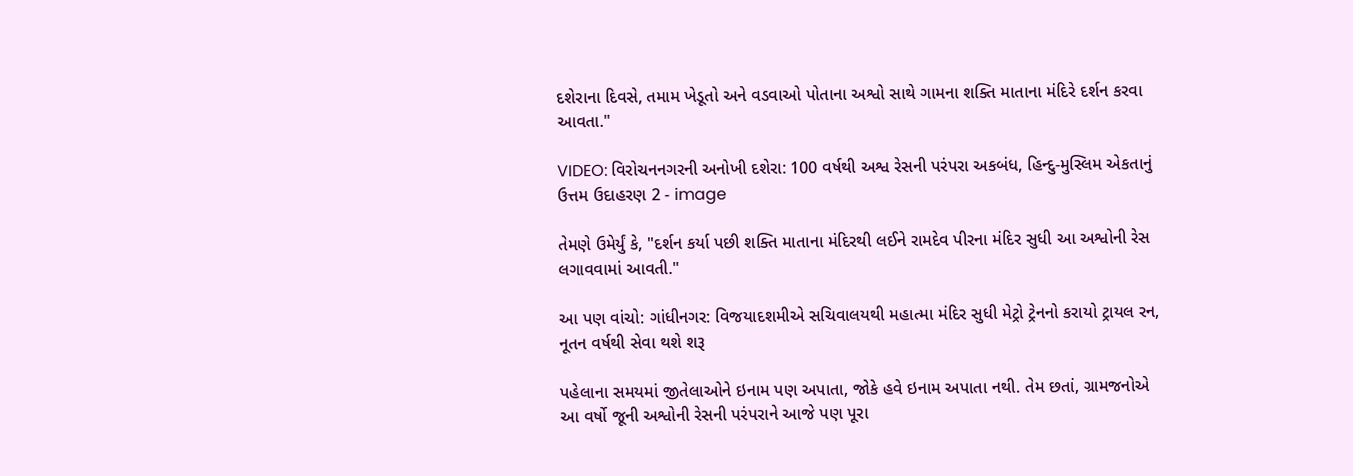દશેરાના દિવસે, તમામ ખેડૂતો અને વડવાઓ પોતાના અશ્વો સાથે ગામના શક્તિ માતાના મંદિરે દર્શન કરવા આવતા."

VIDEO: વિરોચનનગરની અનોખી દશેરા: 100 વર્ષથી અશ્વ રેસની પરંપરા અકબંધ, હિન્દુ-મુસ્લિમ એકતાનું ઉત્તમ ઉદાહરણ 2 - image

તેમણે ઉમેર્યું કે, "દર્શન કર્યા પછી શક્તિ માતાના મંદિરથી લઈને રામદેવ પીરના મંદિર સુધી આ અશ્વોની રેસ લગાવવામાં આવતી."

આ પણ વાંચો: ગાંધીનગર: વિજયાદશમીએ સચિવાલયથી મહાત્મા મંદિર સુધી મેટ્રો ટ્રેનનો કરાયો ટ્રાયલ રન, નૂતન વર્ષથી સેવા થશે શરૂ

પહેલાના સમયમાં જીતેલાઓને ઇનામ પણ અપાતા, જોકે હવે ઇનામ અપાતા નથી. તેમ છતાં, ગ્રામજનોએ આ વર્ષો જૂની અશ્વોની રેસની પરંપરાને આજે પણ પૂરા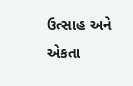ઉત્સાહ અને એકતા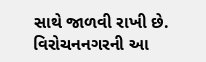સાથે જાળવી રાખી છે. વિરોચનનગરની આ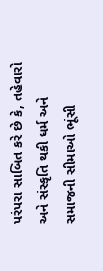પરંપરા સાબિત કરે છે કે, તહેવારો અને સંસ્કૃતિ થકી ધર્મ અને સમાજની સીમાઓ ભૂંસી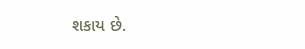શકાય છે.